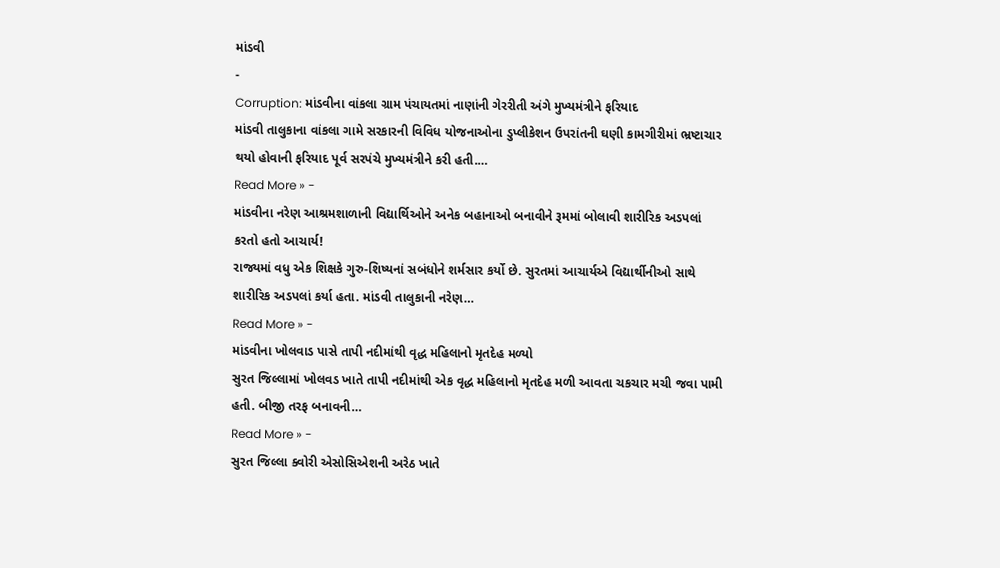માંડવી
-
Corruption: માંડવીના વાંકલા ગ્રામ પંચાયતમાં નાણાંની ગેરરીતી અંગે મુખ્યમંત્રીને ફરિયાદ
માંડવી તાલુકાના વાંકલા ગામે સરકારની વિવિધ યોજનાઓના ડુપ્લીકેશન ઉપરાંતની ઘણી કામગીરીમાં ભ્રષ્ટાચાર થયો હોવાની ફરિયાદ પૂર્વ સરપંચે મુખ્યમંત્રીને કરી હતી.…
Read More » -
માંડવીના નરેણ આશ્રમશાળાની વિદ્યાર્થિઓને અનેક બહાનાઓ બનાવીને રૂમમાં બોલાવી શારીરિક અડપલાં કરતો હતો આચાર્ય!
રાજ્યમાં વધુ એક શિક્ષકે ગુરુ-શિષ્યનાં સબંધોને શર્મસાર કર્યો છે. સુરતમાં આચાર્યએ વિદ્યાર્થીનીઓ સાથે શારીરિક અડપલાં કર્યા હતા. માંડવી તાલુકાની નરેણ…
Read More » -
માંડવીના ખોલવાડ પાસે તાપી નદીમાંથી વૃદ્ધ મહિલાનો મૃતદેહ મળ્યો
સુરત જિલ્લામાં ખોલવડ ખાતે તાપી નદીમાંથી એક વૃદ્ધ મહિલાનો મૃતદેહ મળી આવતા ચકચાર મચી જવા પામી હતી. બીજી તરફ બનાવની…
Read More » -
સુરત જિલ્લા ક્વોરી એસોસિએશની અરેઠ ખાતે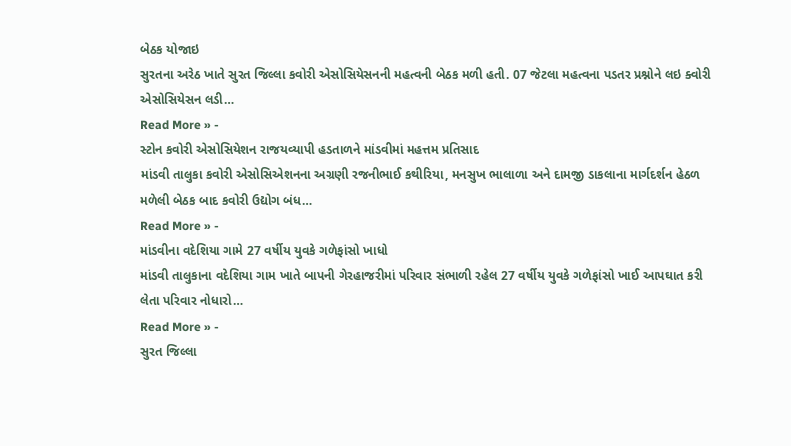બેઠક યોજાઇ
સુરતના અરેઠ ખાતે સુરત જિલ્લા કવોરી એસોસિયેસનની મહત્વની બેઠક મળી હતી. 07 જેટલા મહત્વના પડતર પ્રશ્નોને લઇ ક્વોરી એસોસિયેસન લડી…
Read More » -
સ્ટોન કવોરી એસોસિયેશન રાજયવ્યાપી હડતાળને માંડવીમાં મહત્તમ પ્રતિસાદ
માંડવી તાલુકા કવોરી એસોસિએશનના અગ્રણી રજનીભાઈ કથીરિયા, મનસુખ ભાલાળા અને દામજી ડાકલાના માર્ગદર્શન હેઠળ મળેલી બેઠક બાદ કવોરી ઉદ્યોગ બંધ…
Read More » -
માંડવીના વદેશિયા ગામે 27 વર્ષીય યુવકે ગળેફાંસો ખાધો
માંડવી તાલુકાના વદેશિયા ગામ ખાતે બાપની ગેરહાજરીમાં પરિવાર સંભાળી રહેલ 27 વર્ષીય યુવકે ગળેફાંસો ખાઈ આપઘાત કરી લેતા પરિવાર નોધારો…
Read More » -
સુરત જિલ્લા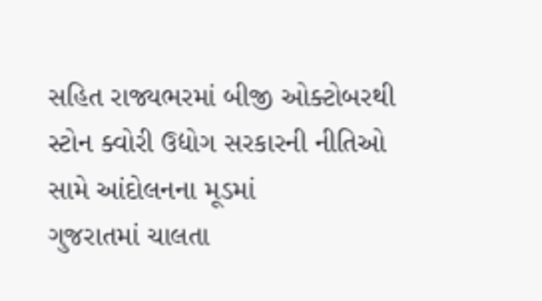સહિત રાજ્યભરમાં બીજી ઓક્ટોબરથી સ્ટોન ક્વોરી ઉદ્યોગ સરકારની નીતિઓ સામે આંદોલનના મૂડમાં
ગુજરાતમાં ચાલતા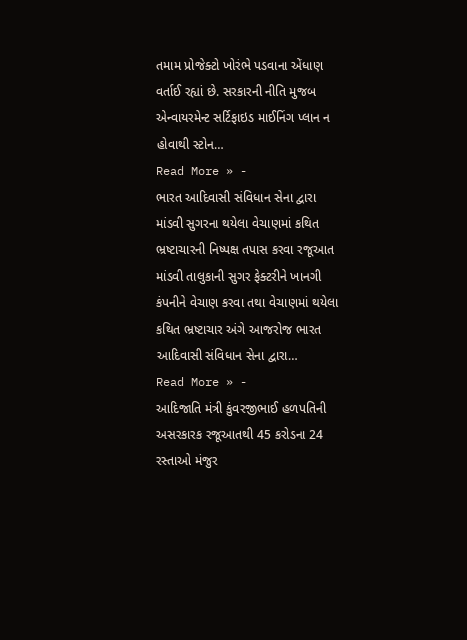તમામ પ્રોજેક્ટો ખોરંભે પડવાના એંધાણ વર્તાઈ રહ્યાં છે. સરકારની નીતિ મુજબ એન્વાયરમેન્ટ સર્ટિફાઇડ માઈનિંગ પ્લાન ન હોવાથી સ્ટોન…
Read More » -
ભારત આદિવાસી સંવિધાન સેના દ્વારા માંડવી સુગરના થયેલા વેચાણમાં કથિત ભ્રષ્ટાચારની નિષ્પક્ષ તપાસ કરવા રજૂઆત
માંડવી તાલુકાની સુગર ફેક્ટરીને ખાનગી કંપનીને વેચાણ કરવા તથા વેચાણમાં થયેલા કથિત ભ્રષ્ટાચાર અંગે આજરોજ ભારત આદિવાસી સંવિધાન સેના દ્વારા…
Read More » -
આદિજાતિ મંત્રી કુંવરજીભાઈ હળપતિની અસરકારક રજૂઆતથી 45 કરોડના 24 રસ્તાઓ મંજુર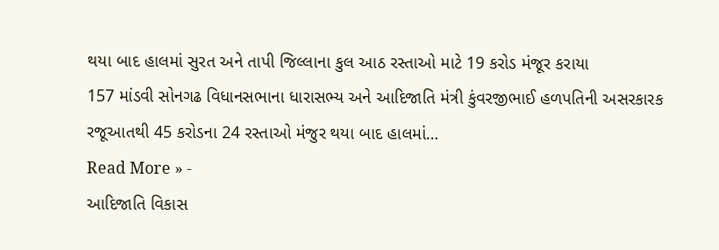થયા બાદ હાલમાં સુરત અને તાપી જિલ્લાના કુલ આઠ રસ્તાઓ માટે 19 કરોડ મંજૂર કરાયા
157 માંડવી સોનગઢ વિધાનસભાના ધારાસભ્ય અને આદિજાતિ મંત્રી કુંવરજીભાઈ હળપતિની અસરકારક રજૂઆતથી 45 કરોડના 24 રસ્તાઓ મંજુર થયા બાદ હાલમાં…
Read More » -
આદિજાતિ વિકાસ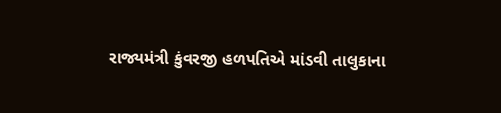રાજ્યમંત્રી કુંવરજી હળપતિએ માંડવી તાલુકાના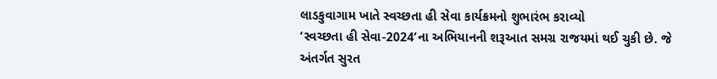લાડકુવાગામ ખાતે સ્વચ્છતા હી સેવા કાર્યક્રમનો શુભારંભ કરાવ્યો
‘સ્વચ્છતા હી સેવા-2024’ના અભિયાનની શરૂઆત સમગ્ર રાજયમાં થઈ ચુકી છે. જે અંતર્ગત સુરત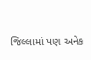જિલ્લામાં પણ અનેક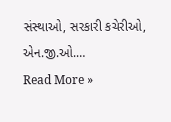સંસ્થાઓ, સરકારી કચેરીઓ, એન.જી.ઓ.…
Read More »